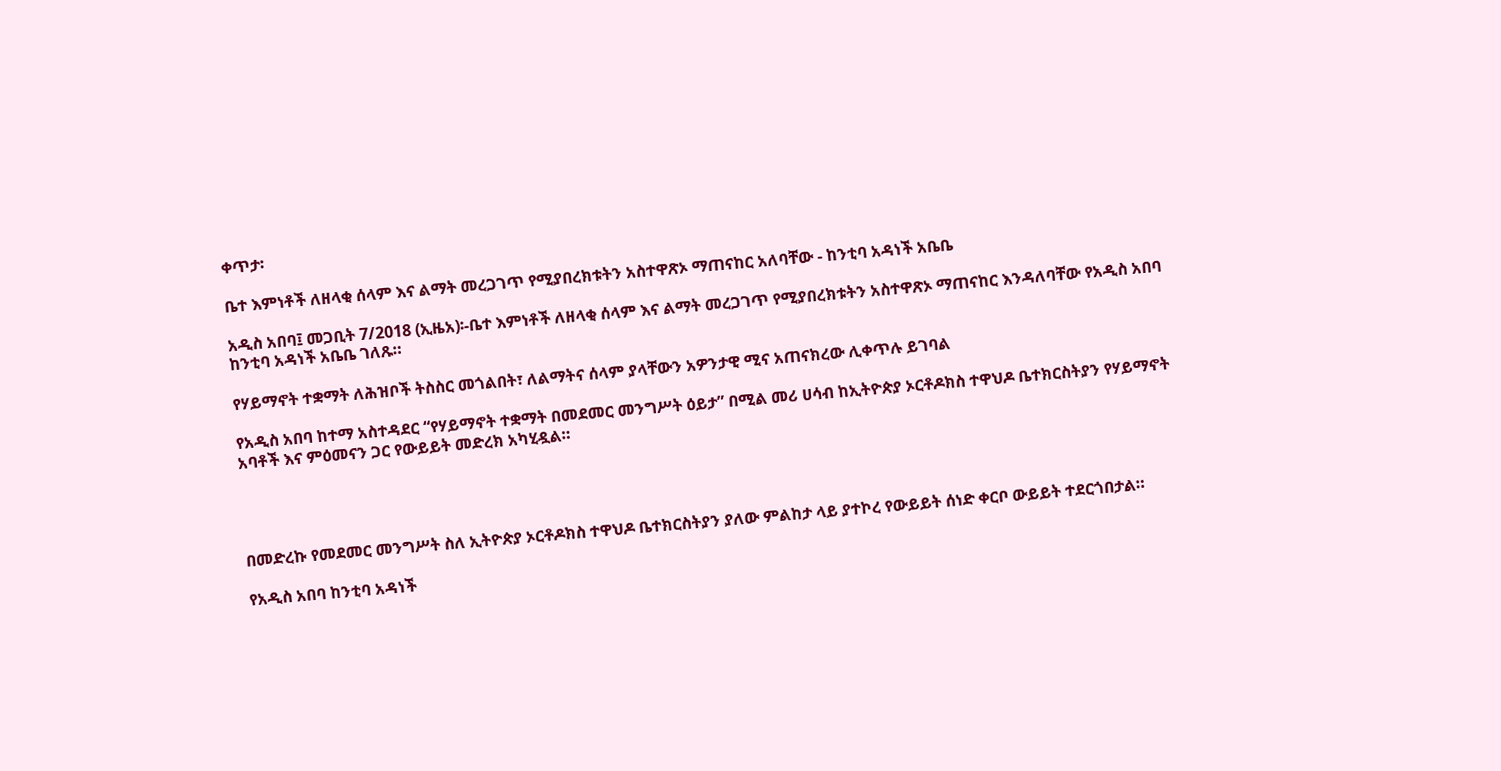ቀጥታ፡

ቤተ እምነቶች ለዘላቂ ሰላም እና ልማት መረጋገጥ የሚያበረክቱትን አስተዋጽኦ ማጠናከር አለባቸው - ከንቲባ አዳነች አቤቤ

አዲስ አበባ፤ መጋቢት 7/2018 (ኢዜአ)፡-ቤተ እምነቶች ለዘላቂ ሰላም እና ልማት መረጋገጥ የሚያበረክቱትን አስተዋጽኦ ማጠናከር እንዳለባቸው የአዲስ አበባ ከንቲባ አዳነች አቤቤ ገለጹ።

የሃይማኖት ተቋማት ለሕዝቦች ትስስር መጎልበት፣ ለልማትና ሰላም ያላቸውን አዎንታዊ ሚና አጠናክረው ሊቀጥሉ ይገባል

የአዲስ አበባ ከተማ አስተዳደር “የሃይማኖት ተቋማት በመደመር መንግሥት ዕይታ” በሚል መሪ ሀሳብ ከኢትዮጵያ ኦርቶዶክስ ተዋህዶ ቤተክርስትያን የሃይማኖት አባቶች እና ምዕመናን ጋር የውይይት መድረክ አካሂዷል።




በመድረኩ የመደመር መንግሥት ስለ ኢትዮጵያ ኦርቶዶክስ ተዋህዶ ቤተክርስትያን ያለው ምልከታ ላይ ያተኮረ የውይይት ሰነድ ቀርቦ ውይይት ተደርጎበታል።

የአዲስ አበባ ከንቲባ አዳነች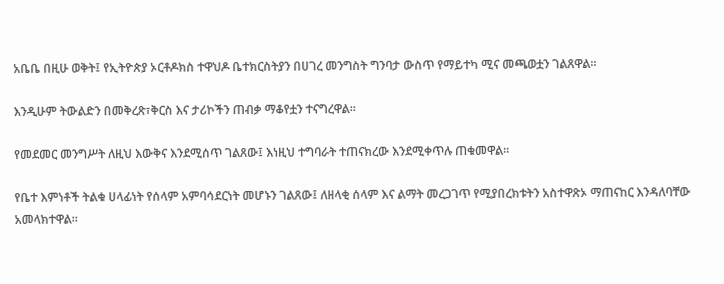አቤቤ በዚሁ ወቅት፤ የኢትዮጵያ ኦርቶዶክስ ተዋህዶ ቤተክርስትያን በሀገረ መንግስት ግንባታ ውስጥ የማይተካ ሚና መጫወቷን ገልጸዋል።

እንዲሁም ትውልድን በመቅረጽ፣ቅርስ እና ታሪኮችን ጠብቃ ማቆየቷን ተናግረዋል።

የመደመር መንግሥት ለዚህ እውቅና እንደሚሰጥ ገልጸው፤ እነዚህ ተግባራት ተጠናክረው እንደሚቀጥሉ ጠቁመዋል።

የቤተ እምነቶች ትልቁ ሀላፊነት የሰላም አምባሳደርነት መሆኑን ገልጸው፤ ለዘላቂ ሰላም እና ልማት መረጋገጥ የሚያበረክቱትን አስተዋጽኦ ማጠናከር እንዳለባቸው አመላክተዋል።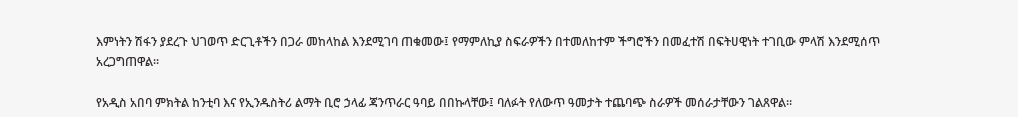እምነትን ሽፋን ያደረጉ ህገወጥ ድርጊቶችን በጋራ መከላከል እንደሚገባ ጠቁመው፤ የማምለኪያ ስፍራዎችን በተመለከተም ችግሮችን በመፈተሽ በፍትሀዊነት ተገቢው ምላሽ እንደሚሰጥ አረጋግጠዋል።

የአዲስ አበባ ምክትል ከንቲባ እና የኢንዱስትሪ ልማት ቢሮ ኃላፊ ጃንጥራር ዓባይ በበኩላቸው፤ ባለፉት የለውጥ ዓመታት ተጨባጭ ስራዎች መሰራታቸውን ገልጸዋል።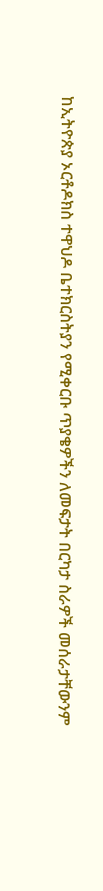ከኢትዮጵያ ኦርቶዶክስ ተዋህዶ ቤተክርስትያን የሚቀርቡ ጥያቄዎችን ለመፍታት በርካታ ስራዎች መሰራታቸውንም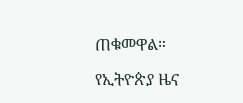ጠቁመዋል።

የኢትዮጵያ ዜና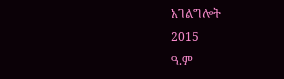አገልግሎት
2015
ዓ.ም